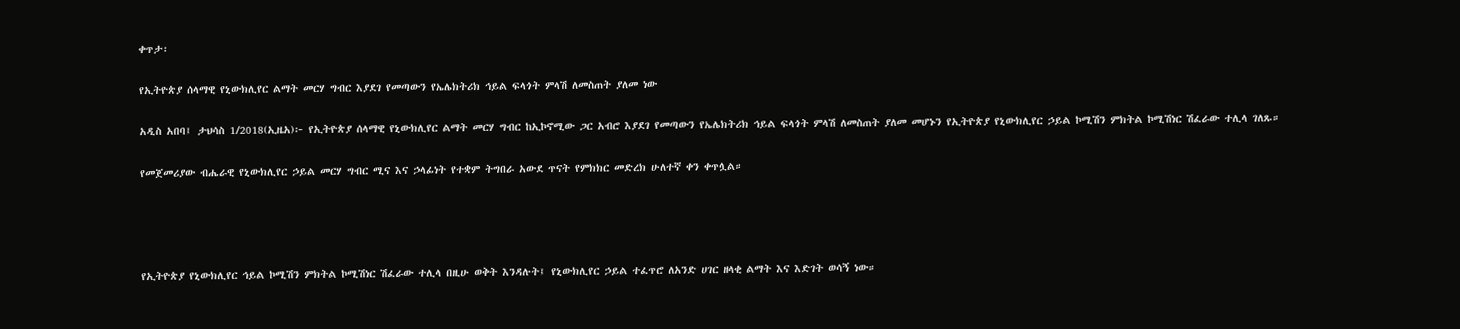ቀጥታ፡

የኢትዮጵያ ሰላማዊ የኒውክሊየር ልማት መርሃ ግብር እያደገ የመጣውን የኤሌክትሪክ ኅይል ፍላጎት ምላሽ ለመስጠት ያለመ ነው

አዲስ አበባ፤ ታህሳስ 1/2018(ኢዜአ)፦ የኢትዮጵያ ሰላማዊ የኒውክሊየር ልማት መርሃ ግብር ከኢኮኖሚው ጋር አብሮ እያደገ የመጣውን የኤሌክትሪክ ኅይል ፍላጎት ምላሽ ለመስጠት ያለመ መሆኑን የኢትዮጵያ የኒውክሊየር ኃይል ኮሚሽን ምክትል ኮሚሽነር ሽፈራው ተሊላ ገለጹ።

የመጀመሪያው ብሔራዊ የኒውክሊየር ኃይል መርሃ ግብር ሚና እና ኃላፊነት የተቋም ትግበራ አውደ ጥናት የምክክር መድረክ ሁለተኛ ቀን ቀጥሏል።




የኢትዮጵያ የኒውክሊየር ኅይል ኮሚሽን ምክትል ኮሚሽነር ሽፈራው ተሊላ በዚሁ ወቅት እንዳሉት፤ የኒውክሊየር ኃይል ተፈጥሮ ለአንድ ሀገር ዘላቂ ልማት እና እድገት ወሳኝ ነው።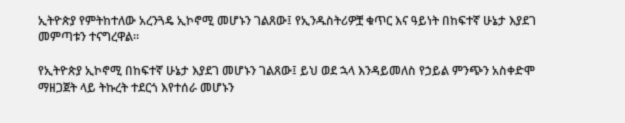ኢትዮጵያ የምትከተለው አረንጓዴ ኢኮኖሚ መሆኑን ገልጸው፤ የኢንዱስትሪዎቿ ቁጥር እና ዓይነት በከፍተኛ ሁኔታ እያደገ መምጣቱን ተናግረዋል።

የኢትዮጵያ ኢኮኖሚ በከፍተኛ ሁኔታ እያደገ መሆኑን ገልጸው፤ ይህ ወደ ኋላ እንዳይመለስ የኃይል ምንጭን አስቀድሞ ማዘጋጀት ላይ ትኩረት ተደርጎ እየተሰራ መሆኑን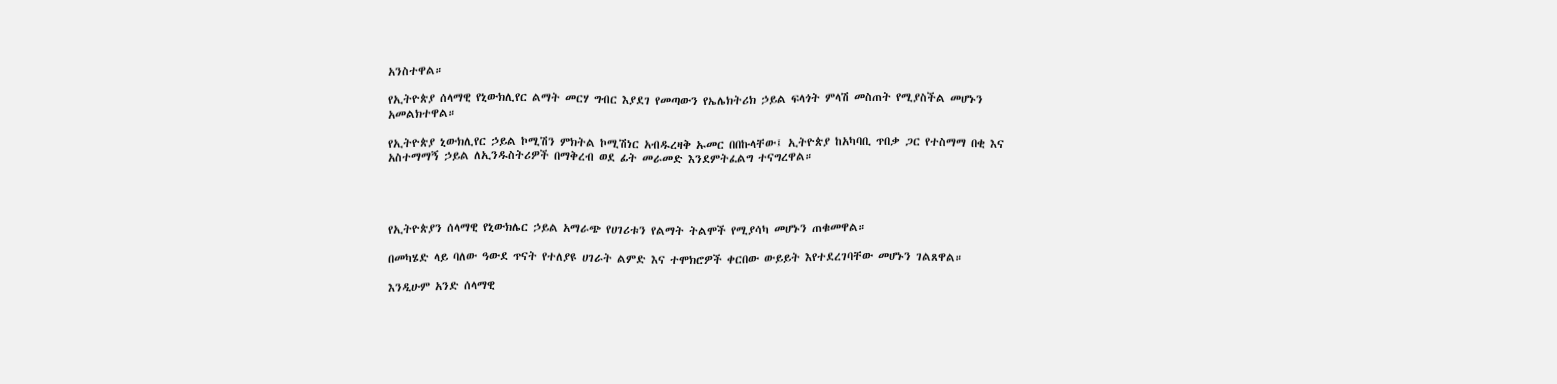አንስተዋል።

የኢትዮጵያ ሰላማዊ የኒውክሊየር ልማት መርሃ ግብር እያደገ የመጣውን የኤሌክትሪክ ኃይል ፍላጎት ምላሽ መስጠት የሚያስችል መሆኑን አመልክተዋል።

የኢትዮጵያ ኒውክሊየር ኃይል ኮሚሽን ምክትል ኮሚሽነር አብዱረዛቅ ኡመር በበኩላቸው፤ ኢትዮጵያ ከአካባቢ ጥበቃ ጋር የተስማማ በቂ እና አስተማማኝ ኃይል ለኢንዱስትሪዎች በማቅረብ ወደ ፊት መራመድ እንደምትፈልግ ተናግረዋል።




የኢትዮጵያን ሰላማዊ የኒውክሌር ኃይል አማራጭ የሀገሪቱን የልማት ትልሞች የሚያሳካ መሆኑን ጠቁመዋል።

በመካሄድ ላይ ባለው ዓውደ ጥናት የተለያዩ ሀገራት ልምድ እና ተሞክሮዎች ቀርበው ውይይት እየተደረገባቸው መሆኑን ገልጸዋል።

እንዲሁም አንድ ሰላማዊ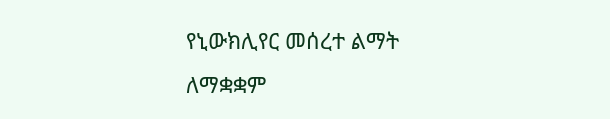የኒውክሊየር መሰረተ ልማት ለማቋቋም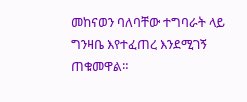መከናወን ባለባቸው ተግባራት ላይ ግንዛቤ እየተፈጠረ እንደሚገኝ ጠቁመዋል።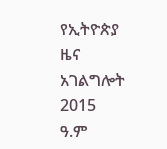የኢትዮጵያ ዜና አገልግሎት
2015
ዓ.ም